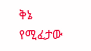ቅኔ የሚፈታው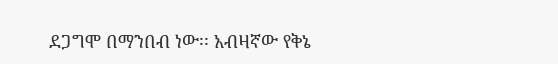ደጋግሞ በማንበብ ነው፡፡ አብዛኛው የቅኔ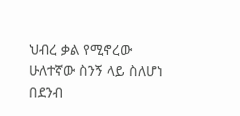ህብረ ቃል የሚኖረው ሁለተኛው ስንኝ ላይ ስለሆነ በደንብ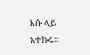እሱ ላይ አተኩሩ፡፡